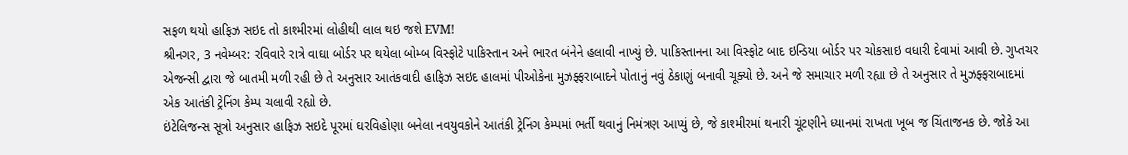સફળ થયો હાફિઝ સઇદ તો કાશ્મીરમાં લોહીથી લાલ થઇ જશે EVM!
શ્રીનગર, 3 નવેમ્બર: રવિવારે રાત્રે વાઘા બોર્ડર પર થયેલા બોમ્બ વિસ્ફોટે પાકિસ્તાન અને ભારત બંનેને હલાવી નાખ્યું છે. પાકિસ્તાનના આ વિસ્ફોટ બાદ ઇન્ડિયા બોર્ડર પર ચોકસાઇ વધારી દેવામાં આવી છે. ગુપ્તચર એજન્સી દ્વારા જે બાતમી મળી રહી છે તે અનુસાર આતંકવાદી હાફિઝ સઇદ હાલમાં પીઓકેના મુઝફ્ફરાબાદને પોતાનું નવું ઠેકાણું બનાવી ચૂક્યો છે. અને જે સમાચાર મળી રહ્યા છે તે અનુસાર તે મુઝફ્ફરાબાદમાં એક આતંકી ટ્રેનિંગ કેમ્પ ચલાવી રહ્યો છે.
ઇંટેલિજન્સ સૂત્રો અનુસાર હાફિઝ સઇદે પૂરમાં ઘરવિહોણા બનેલા નવયુવકોને આતંકી ટ્રેનિંગ કેમ્પમાં ભર્તી થવાનું નિમંત્રણ આપ્યું છે, જે કાશ્મીરમાં થનારી ચૂંટણીને ધ્યાનમાં રાખતા ખૂબ જ ચિંતાજનક છે. જોકે આ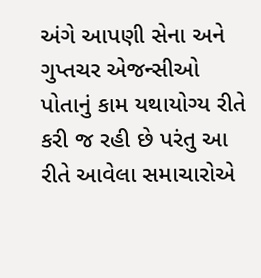અંગે આપણી સેના અને ગુપ્તચર એજન્સીઓ પોતાનું કામ યથાયોગ્ય રીતે કરી જ રહી છે પરંતુ આ રીતે આવેલા સમાચારોએ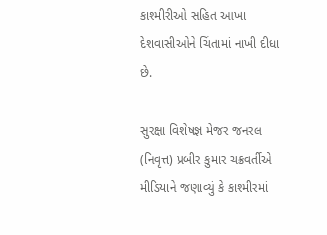કાશ્મીરીઓ સહિત આખા દેશવાસીઓને ચિંતામાં નાખી દીધા છે.

સુરક્ષા વિશેષજ્ઞ મેજર જનરલ (નિવૃત્ત) પ્રબીર કુમાર ચક્રવર્તીએ મીડિયાને જણાવ્યું કે કાશ્મીરમાં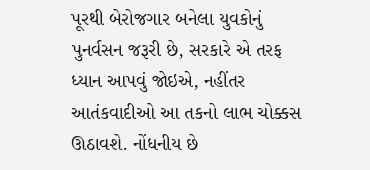પૂરથી બેરોજગાર બનેલા યુવકોનું પુનર્વસન જરૂરી છે, સરકારે એ તરફ ધ્યાન આપવું જોઇએ, નહીંતર આતંકવાદીઓ આ તકનો લાભ ચોક્કસ ઊઠાવશે. નોંધનીય છે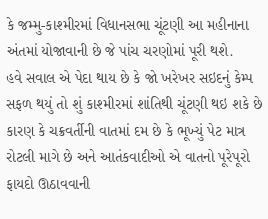કે જમ્મુ-કાશ્મીરમાં વિધાનસભા ચૂંટણી આ મહીનાના અંતમાં યોજાવાની છે જે પાંચ ચરણોમાં પૂરી થશે.
હવે સવાલ એ પેદા થાય છે કે જો ખરેખર સઇદનું કેમ્પ સફળ થયું તો શું કાશ્મીરમાં શાંતિથી ચૂંટણી થઇ શકે છે કારણ કે ચક્રવર્તીની વાતમાં દમ છે કે ભૂખ્યું પેટ માત્ર રોટલી માગે છે અને આતંકવાદીઓ એ વાતનો પૂરેપૂરો ફાયદો ઊઠાવવાની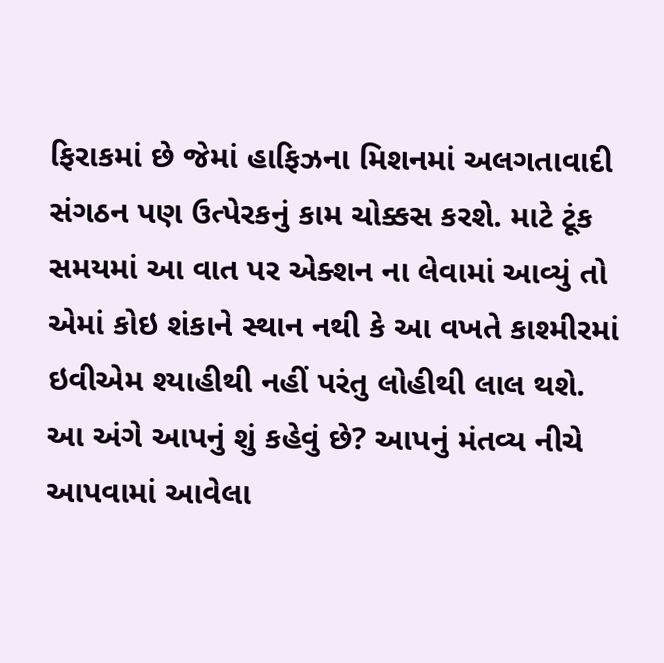ફિરાકમાં છે જેમાં હાફિઝના મિશનમાં અલગતાવાદી સંગઠન પણ ઉત્પેરકનું કામ ચોક્કસ કરશે. માટે ટૂંક સમયમાં આ વાત પર એક્શન ના લેવામાં આવ્યું તો એમાં કોઇ શંકાને સ્થાન નથી કે આ વખતે કાશ્મીરમાં ઇવીએમ શ્યાહીથી નહીં પરંતુ લોહીથી લાલ થશે.
આ અંગે આપનું શું કહેવું છે? આપનું મંતવ્ય નીચે આપવામાં આવેલા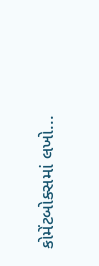કોમેંટબોક્સમાં લખો...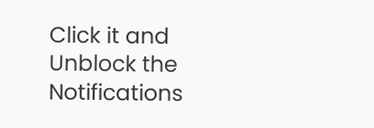Click it and Unblock the Notifications